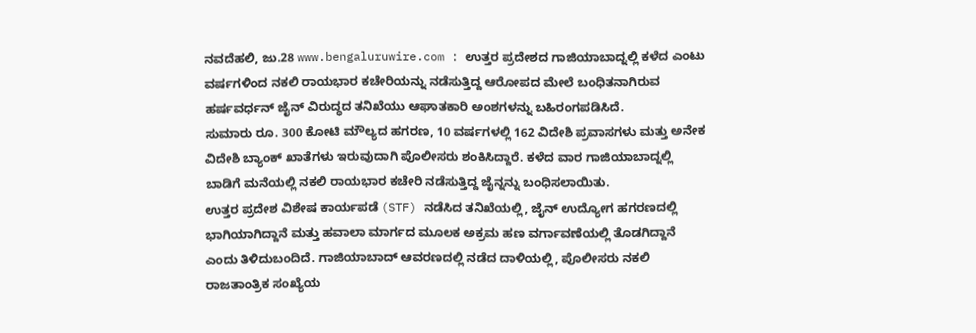ನವದೆಹಲಿ, ಜು.28 www.bengaluruwire.com : ಉತ್ತರ ಪ್ರದೇಶದ ಗಾಜಿಯಾಬಾದ್ನಲ್ಲಿ ಕಳೆದ ಎಂಟು ವರ್ಷಗಳಿಂದ ನಕಲಿ ರಾಯಭಾರ ಕಚೇರಿಯನ್ನು ನಡೆಸುತ್ತಿದ್ದ ಆರೋಪದ ಮೇಲೆ ಬಂಧಿತನಾಗಿರುವ ಹರ್ಷವರ್ಧನ್ ಜೈನ್ ವಿರುದ್ಧದ ತನಿಖೆಯು ಆಘಾತಕಾರಿ ಅಂಶಗಳನ್ನು ಬಹಿರಂಗಪಡಿಸಿದೆ.
ಸುಮಾರು ರೂ. 300 ಕೋಟಿ ಮೌಲ್ಯದ ಹಗರಣ, 10 ವರ್ಷಗಳಲ್ಲಿ 162 ವಿದೇಶಿ ಪ್ರವಾಸಗಳು ಮತ್ತು ಅನೇಕ ವಿದೇಶಿ ಬ್ಯಾಂಕ್ ಖಾತೆಗಳು ಇರುವುದಾಗಿ ಪೊಲೀಸರು ಶಂಕಿಸಿದ್ದಾರೆ. ಕಳೆದ ವಾರ ಗಾಜಿಯಾಬಾದ್ನಲ್ಲಿ ಬಾಡಿಗೆ ಮನೆಯಲ್ಲಿ ನಕಲಿ ರಾಯಭಾರ ಕಚೇರಿ ನಡೆಸುತ್ತಿದ್ದ ಜೈನ್ನನ್ನು ಬಂಧಿಸಲಾಯಿತು.
ಉತ್ತರ ಪ್ರದೇಶ ವಿಶೇಷ ಕಾರ್ಯಪಡೆ (STF) ನಡೆಸಿದ ತನಿಖೆಯಲ್ಲಿ, ಜೈನ್ ಉದ್ಯೋಗ ಹಗರಣದಲ್ಲಿ ಭಾಗಿಯಾಗಿದ್ದಾನೆ ಮತ್ತು ಹವಾಲಾ ಮಾರ್ಗದ ಮೂಲಕ ಅಕ್ರಮ ಹಣ ವರ್ಗಾವಣೆಯಲ್ಲಿ ತೊಡಗಿದ್ದಾನೆ ಎಂದು ತಿಳಿದುಬಂದಿದೆ. ಗಾಜಿಯಾಬಾದ್ ಆವರಣದಲ್ಲಿ ನಡೆದ ದಾಳಿಯಲ್ಲಿ, ಪೊಲೀಸರು ನಕಲಿ ರಾಜತಾಂತ್ರಿಕ ಸಂಖ್ಯೆಯ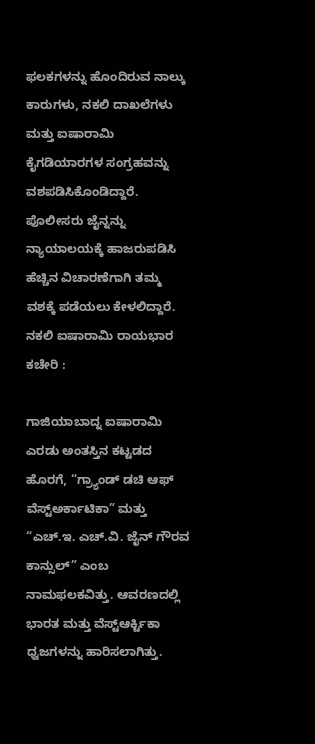ಫಲಕಗಳನ್ನು ಹೊಂದಿರುವ ನಾಲ್ಕು ಕಾರುಗಳು, ನಕಲಿ ದಾಖಲೆಗಳು ಮತ್ತು ಐಷಾರಾಮಿ ಕೈಗಡಿಯಾರಗಳ ಸಂಗ್ರಹವನ್ನು ವಶಪಡಿಸಿಕೊಂಡಿದ್ದಾರೆ. ಪೊಲೀಸರು ಜೈನ್ನನ್ನು ನ್ಯಾಯಾಲಯಕ್ಕೆ ಹಾಜರುಪಡಿಸಿ ಹೆಚ್ಚಿನ ವಿಚಾರಣೆಗಾಗಿ ತಮ್ಮ ವಶಕ್ಕೆ ಪಡೆಯಲು ಕೇಳಲಿದ್ದಾರೆ.
ನಕಲಿ ಐಷಾರಾಮಿ ರಾಯಭಾರ ಕಚೇರಿ :

ಗಾಜಿಯಾಬಾದ್ನ ಐಷಾರಾಮಿ ಎರಡು ಅಂತಸ್ತಿನ ಕಟ್ಟಡದ ಹೊರಗೆ, “ಗ್ರ್ಯಾಂಡ್ ಡಚಿ ಆಫ್ ವೆಸ್ಟ್ಅರ್ಕಾಟಿಕಾ” ಮತ್ತು “ಎಚ್.ಇ. ಎಚ್.ವಿ. ಜೈನ್ ಗೌರವ ಕಾನ್ಸುಲ್” ಎಂಬ ನಾಮಫಲಕವಿತ್ತು. ಆವರಣದಲ್ಲಿ ಭಾರತ ಮತ್ತು ವೆಸ್ಟ್ಆರ್ಕ್ಟಿಕಾ ಧ್ವಜಗಳನ್ನು ಹಾರಿಸಲಾಗಿತ್ತು.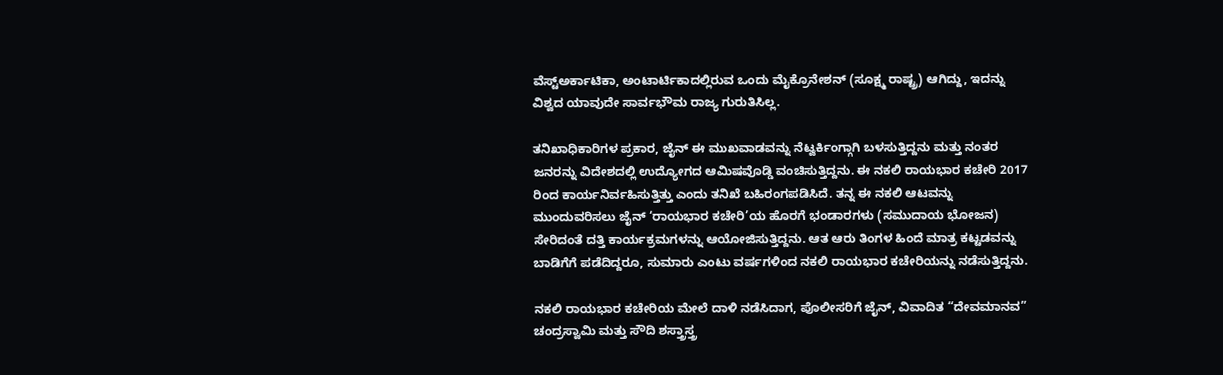ವೆಸ್ಟ್ಅರ್ಕಾಟಿಕಾ, ಅಂಟಾರ್ಟಿಕಾದಲ್ಲಿರುವ ಒಂದು ಮೈಕ್ರೊನೇಶನ್ (ಸೂಕ್ಷ್ಮ ರಾಷ್ಟ್ರ) ಆಗಿದ್ದು, ಇದನ್ನು ವಿಶ್ವದ ಯಾವುದೇ ಸಾರ್ವಭೌಮ ರಾಜ್ಯ ಗುರುತಿಸಿಲ್ಲ.

ತನಿಖಾಧಿಕಾರಿಗಳ ಪ್ರಕಾರ, ಜೈನ್ ಈ ಮುಖವಾಡವನ್ನು ನೆಟ್ವರ್ಕಿಂಗ್ಗಾಗಿ ಬಳಸುತ್ತಿದ್ದನು ಮತ್ತು ನಂತರ ಜನರನ್ನು ವಿದೇಶದಲ್ಲಿ ಉದ್ಯೋಗದ ಆಮಿಷವೊಡ್ಡಿ ವಂಚಿಸುತ್ತಿದ್ದನು. ಈ ನಕಲಿ ರಾಯಭಾರ ಕಚೇರಿ 2017 ರಿಂದ ಕಾರ್ಯನಿರ್ವಹಿಸುತ್ತಿತ್ತು ಎಂದು ತನಿಖೆ ಬಹಿರಂಗಪಡಿಸಿದೆ. ತನ್ನ ಈ ನಕಲಿ ಆಟವನ್ನು ಮುಂದುವರಿಸಲು ಜೈನ್ ‘ರಾಯಭಾರ ಕಚೇರಿ’ಯ ಹೊರಗೆ ಭಂಡಾರಗಳು (ಸಮುದಾಯ ಭೋಜನ) ಸೇರಿದಂತೆ ದತ್ತಿ ಕಾರ್ಯಕ್ರಮಗಳನ್ನು ಆಯೋಜಿಸುತ್ತಿದ್ದನು. ಆತ ಆರು ತಿಂಗಳ ಹಿಂದೆ ಮಾತ್ರ ಕಟ್ಟಡವನ್ನು ಬಾಡಿಗೆಗೆ ಪಡೆದಿದ್ದರೂ, ಸುಮಾರು ಎಂಟು ವರ್ಷಗಳಿಂದ ನಕಲಿ ರಾಯಭಾರ ಕಚೇರಿಯನ್ನು ನಡೆಸುತ್ತಿದ್ದನು.

ನಕಲಿ ರಾಯಭಾರ ಕಚೇರಿಯ ಮೇಲೆ ದಾಳಿ ನಡೆಸಿದಾಗ, ಪೊಲೀಸರಿಗೆ ಜೈನ್, ವಿವಾದಿತ “ದೇವಮಾನವ” ಚಂದ್ರಸ್ವಾಮಿ ಮತ್ತು ಸೌದಿ ಶಸ್ತ್ರಾಸ್ತ್ರ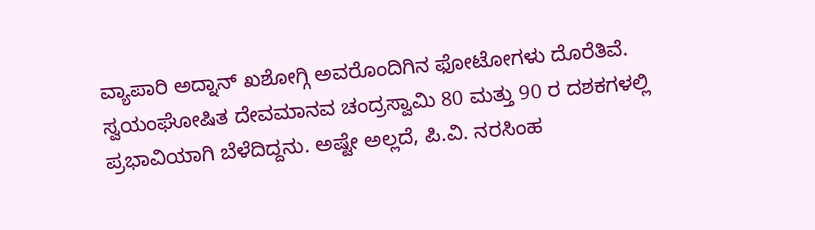ವ್ಯಾಪಾರಿ ಅದ್ನಾನ್ ಖಶೋಗ್ಗಿ ಅವರೊಂದಿಗಿನ ಫೋಟೋಗಳು ದೊರೆತಿವೆ. ಸ್ವಯಂಘೋಷಿತ ದೇವಮಾನವ ಚಂದ್ರಸ್ವಾಮಿ 80 ಮತ್ತು 90 ರ ದಶಕಗಳಲ್ಲಿ ಪ್ರಭಾವಿಯಾಗಿ ಬೆಳೆದಿದ್ದನು. ಅಷ್ಟೇ ಅಲ್ಲದೆ, ಪಿ.ವಿ. ನರಸಿಂಹ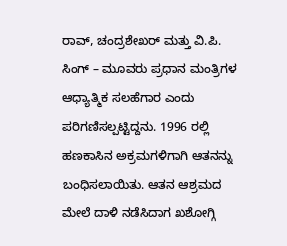ರಾವ್, ಚಂದ್ರಶೇಖರ್ ಮತ್ತು ವಿ.ಪಿ. ಸಿಂಗ್ – ಮೂವರು ಪ್ರಧಾನ ಮಂತ್ರಿಗಳ ಆಧ್ಯಾತ್ಮಿಕ ಸಲಹೆಗಾರ ಎಂದು ಪರಿಗಣಿಸಲ್ಪಟ್ಟಿದ್ದನು. 1996 ರಲ್ಲಿ ಹಣಕಾಸಿನ ಅಕ್ರಮಗಳಿಗಾಗಿ ಆತನನ್ನು ಬಂಧಿಸಲಾಯಿತು. ಆತನ ಆಶ್ರಮದ ಮೇಲೆ ದಾಳಿ ನಡೆಸಿದಾಗ ಖಶೋಗ್ಗಿ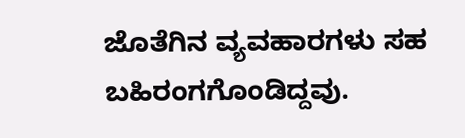ಜೊತೆಗಿನ ವ್ಯವಹಾರಗಳು ಸಹ ಬಹಿರಂಗಗೊಂಡಿದ್ದವು.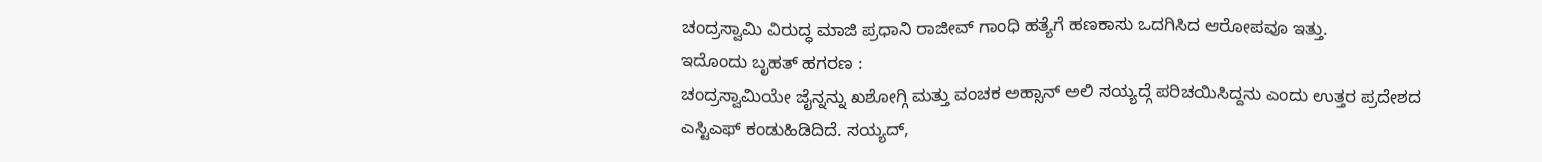ಚಂದ್ರಸ್ವಾಮಿ ವಿರುದ್ಧ ಮಾಜಿ ಪ್ರಧಾನಿ ರಾಜೀವ್ ಗಾಂಧಿ ಹತ್ಯೆಗೆ ಹಣಕಾಸು ಒದಗಿಸಿದ ಆರೋಪವೂ ಇತ್ತು.
ಇದೊಂದು ಬೃಹತ್ ಹಗರಣ :
ಚಂದ್ರಸ್ವಾಮಿಯೇ ಜೈನ್ನನ್ನು ಖಶೋಗ್ಗಿ ಮತ್ತು ವಂಚಕ ಅಹ್ಸಾನ್ ಅಲಿ ಸಯ್ಯದ್ಗೆ ಪರಿಚಯಿಸಿದ್ದನು ಎಂದು ಉತ್ತರ ಪ್ರದೇಶದ ಎಸ್ಟಿಎಫ್ ಕಂಡುಹಿಡಿದಿದೆ. ಸಯ್ಯದ್,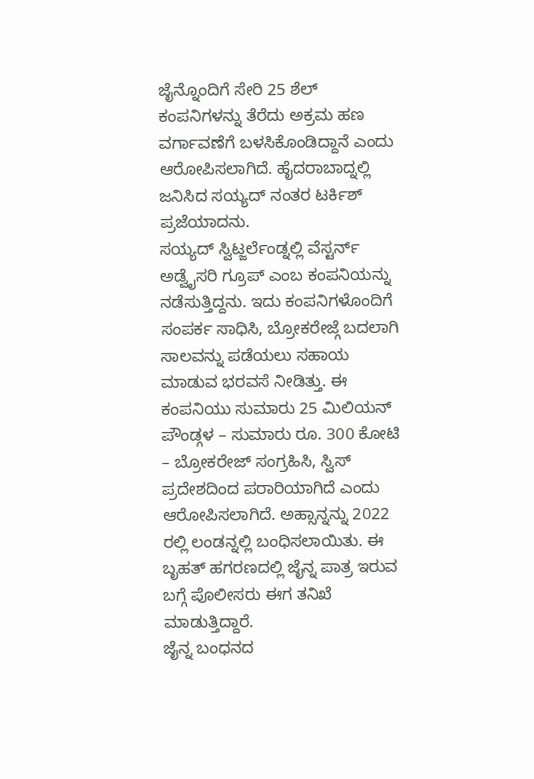ಜೈನ್ನೊಂದಿಗೆ ಸೇರಿ 25 ಶೆಲ್ ಕಂಪನಿಗಳನ್ನು ತೆರೆದು ಅಕ್ರಮ ಹಣ ವರ್ಗಾವಣೆಗೆ ಬಳಸಿಕೊಂಡಿದ್ದಾನೆ ಎಂದು ಆರೋಪಿಸಲಾಗಿದೆ. ಹೈದರಾಬಾದ್ನಲ್ಲಿ ಜನಿಸಿದ ಸಯ್ಯದ್ ನಂತರ ಟರ್ಕಿಶ್ ಪ್ರಜೆಯಾದನು.
ಸಯ್ಯದ್ ಸ್ವಿಟ್ಜರ್ಲೆಂಡ್ನಲ್ಲಿ ವೆಸ್ಟರ್ನ್ ಅಡ್ವೈಸರಿ ಗ್ರೂಪ್ ಎಂಬ ಕಂಪನಿಯನ್ನು ನಡೆಸುತ್ತಿದ್ದನು. ಇದು ಕಂಪನಿಗಳೊಂದಿಗೆ ಸಂಪರ್ಕ ಸಾಧಿಸಿ, ಬ್ರೋಕರೇಜ್ಗೆ ಬದಲಾಗಿ ಸಾಲವನ್ನು ಪಡೆಯಲು ಸಹಾಯ ಮಾಡುವ ಭರವಸೆ ನೀಡಿತ್ತು. ಈ ಕಂಪನಿಯು ಸುಮಾರು 25 ಮಿಲಿಯನ್ ಪೌಂಡ್ಗಳ – ಸುಮಾರು ರೂ. 300 ಕೋಟಿ – ಬ್ರೋಕರೇಜ್ ಸಂಗ್ರಹಿಸಿ, ಸ್ವಿಸ್ ಪ್ರದೇಶದಿಂದ ಪರಾರಿಯಾಗಿದೆ ಎಂದು ಆರೋಪಿಸಲಾಗಿದೆ. ಅಹ್ಸಾನ್ನನ್ನು 2022 ರಲ್ಲಿ ಲಂಡನ್ನಲ್ಲಿ ಬಂಧಿಸಲಾಯಿತು. ಈ ಬೃಹತ್ ಹಗರಣದಲ್ಲಿ ಜೈನ್ನ ಪಾತ್ರ ಇರುವ ಬಗ್ಗೆ ಪೊಲೀಸರು ಈಗ ತನಿಖೆ ಮಾಡುತ್ತಿದ್ದಾರೆ.
ಜೈನ್ನ ಬಂಧನದ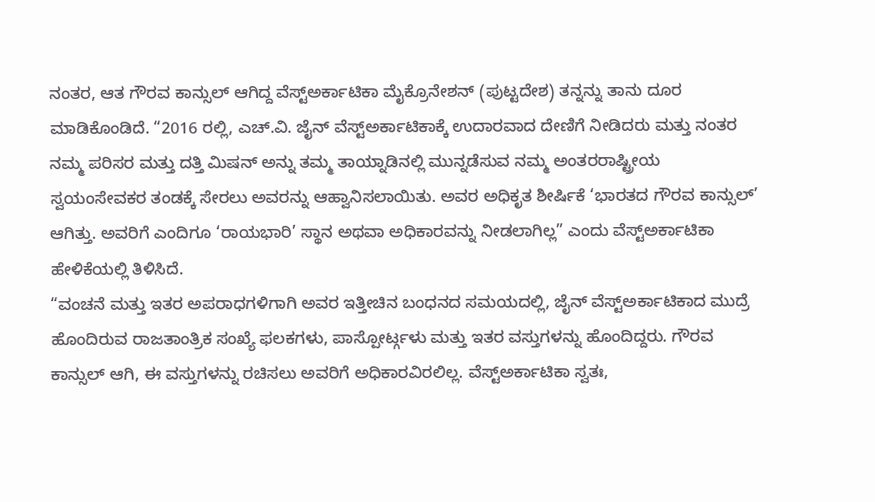ನಂತರ, ಆತ ಗೌರವ ಕಾನ್ಸುಲ್ ಆಗಿದ್ದ ವೆಸ್ಟ್ಅರ್ಕಾಟಿಕಾ ಮೈಕ್ರೊನೇಶನ್ (ಪುಟ್ಟದೇಶ) ತನ್ನನ್ನು ತಾನು ದೂರ ಮಾಡಿಕೊಂಡಿದೆ. “2016 ರಲ್ಲಿ, ಎಚ್.ವಿ. ಜೈನ್ ವೆಸ್ಟ್ಅರ್ಕಾಟಿಕಾಕ್ಕೆ ಉದಾರವಾದ ದೇಣಿಗೆ ನೀಡಿದರು ಮತ್ತು ನಂತರ ನಮ್ಮ ಪರಿಸರ ಮತ್ತು ದತ್ತಿ ಮಿಷನ್ ಅನ್ನು ತಮ್ಮ ತಾಯ್ನಾಡಿನಲ್ಲಿ ಮುನ್ನಡೆಸುವ ನಮ್ಮ ಅಂತರರಾಷ್ಟ್ರೀಯ ಸ್ವಯಂಸೇವಕರ ತಂಡಕ್ಕೆ ಸೇರಲು ಅವರನ್ನು ಆಹ್ವಾನಿಸಲಾಯಿತು. ಅವರ ಅಧಿಕೃತ ಶೀರ್ಷಿಕೆ ‘ಭಾರತದ ಗೌರವ ಕಾನ್ಸುಲ್’ ಆಗಿತ್ತು. ಅವರಿಗೆ ಎಂದಿಗೂ ‘ರಾಯಭಾರಿ’ ಸ್ಥಾನ ಅಥವಾ ಅಧಿಕಾರವನ್ನು ನೀಡಲಾಗಿಲ್ಲ” ಎಂದು ವೆಸ್ಟ್ಅರ್ಕಾಟಿಕಾ ಹೇಳಿಕೆಯಲ್ಲಿ ತಿಳಿಸಿದೆ.
“ವಂಚನೆ ಮತ್ತು ಇತರ ಅಪರಾಧಗಳಿಗಾಗಿ ಅವರ ಇತ್ತೀಚಿನ ಬಂಧನದ ಸಮಯದಲ್ಲಿ, ಜೈನ್ ವೆಸ್ಟ್ಅರ್ಕಾಟಿಕಾದ ಮುದ್ರೆ ಹೊಂದಿರುವ ರಾಜತಾಂತ್ರಿಕ ಸಂಖ್ಯೆ ಫಲಕಗಳು, ಪಾಸ್ಪೋರ್ಟ್ಗಳು ಮತ್ತು ಇತರ ವಸ್ತುಗಳನ್ನು ಹೊಂದಿದ್ದರು. ಗೌರವ ಕಾನ್ಸುಲ್ ಆಗಿ, ಈ ವಸ್ತುಗಳನ್ನು ರಚಿಸಲು ಅವರಿಗೆ ಅಧಿಕಾರವಿರಲಿಲ್ಲ. ವೆಸ್ಟ್ಅರ್ಕಾಟಿಕಾ ಸ್ವತಃ,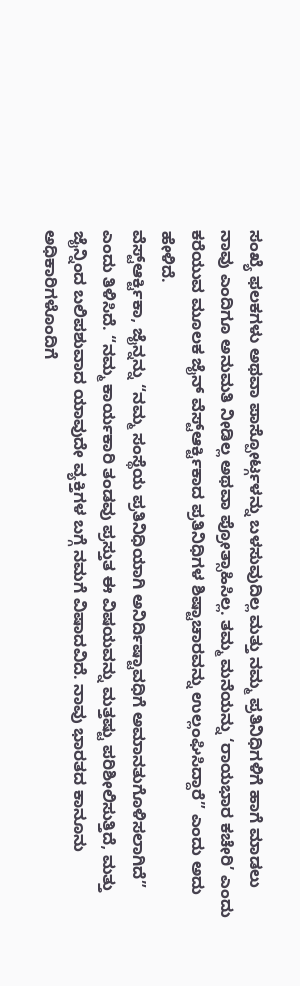ಸಂಖ್ಯೆ ಫಲಕಗಳು ಅಥವಾ ಪಾಸ್ಪೋರ್ಟ್ಗಳನ್ನು ಬಳಸುವುದಿಲ್ಲ ಮತ್ತು ನಮ್ಮ ಪ್ರತಿನಿಧಿಗಳಿಗೆ ಹಾಗೆ ಮಾಡಲು ನಾವು ಎಂದಿಗೂ ಅನುಮತಿ ನೀಡಿಲ್ಲ ಅಥವಾ ಪ್ರೋತ್ಸಾಹಿಸಿಲ್ಲ. ತಮ್ಮ ಮನೆಯನ್ನು ‘ರಾಯಭಾರ ಕಚೇರಿ’ ಎಂದು ಕರೆಯುವ ಮೂಲಕ ಜೈನ್ ವೆಸ್ಟ್ಆರ್ಕ್ಟಿಕಾದ ಪ್ರತಿನಿಧಿಗಳ ಶಿಷ್ಟಾಚಾರವನ್ನು ಉಲ್ಲಂಘಿಸಿದ್ದಾರೆ” ಎಂದು ಅದು ಹೇಳಿದೆ.
ವೆಸ್ಟ್ಆರ್ಕ್ಟಿಕಾ, ಜೈನ್ನನ್ನು “ನಮ್ಮ ಸಂಸ್ಥೆಯ ಪ್ರತಿನಿಧಿಯಾಗಿ ಅನಿರ್ದಿಷ್ಟಾವಧಿಗೆ ಅಮಾನತುಗೊಳಿಸಲಾಗಿದೆ” ಎಂದು ತಿಳಿಸಿದೆ. “ನಮ್ಮ ಕಾರ್ಯಕಾರಿ ತಂಡವು ಪ್ರಸ್ತುತ ಈ ವಿಷಯವನ್ನು ಮತ್ತಷ್ಟು ಪರಿಶೀಲಿಸುತ್ತಿದೆ, ಮತ್ತು ಜೈನ್ನಿಂದ ಬಲಿಪಶುವಾದ ಯಾವುದೇ ವ್ಯಕ್ತಿಗಳ ಬಗ್ಗೆ ನಮಗೆ ವಿಷಾದವಿದೆ. ನಾವು ಭಾರತದ ಕಾನೂನು ಅಧಿಕಾರಿಗಳೊಂದಿಗೆ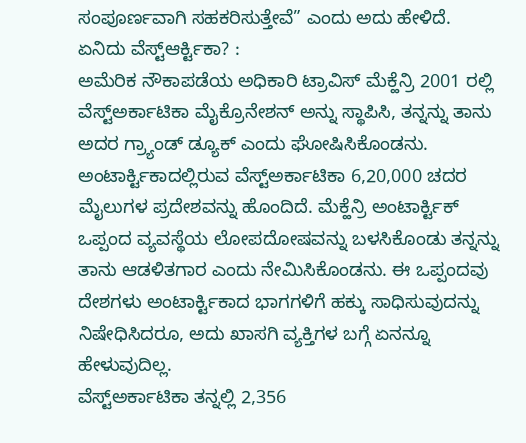ಸಂಪೂರ್ಣವಾಗಿ ಸಹಕರಿಸುತ್ತೇವೆ” ಎಂದು ಅದು ಹೇಳಿದೆ.
ಏನಿದು ವೆಸ್ಟ್ಆರ್ಕ್ಟಿಕಾ? :
ಅಮೆರಿಕ ನೌಕಾಪಡೆಯ ಅಧಿಕಾರಿ ಟ್ರಾವಿಸ್ ಮೆಕ್ಹೆನ್ರಿ 2001 ರಲ್ಲಿ ವೆಸ್ಟ್ಅರ್ಕಾಟಿಕಾ ಮೈಕ್ರೊನೇಶನ್ ಅನ್ನು ಸ್ಥಾಪಿಸಿ, ತನ್ನನ್ನು ತಾನು ಅದರ ಗ್ರ್ಯಾಂಡ್ ಡ್ಯೂಕ್ ಎಂದು ಘೋಷಿಸಿಕೊಂಡನು. ಅಂಟಾರ್ಕ್ಟಿಕಾದಲ್ಲಿರುವ ವೆಸ್ಟ್ಅರ್ಕಾಟಿಕಾ 6,20,000 ಚದರ ಮೈಲುಗಳ ಪ್ರದೇಶವನ್ನು ಹೊಂದಿದೆ. ಮೆಕ್ಹೆನ್ರಿ ಅಂಟಾರ್ಕ್ಟಿಕ್ ಒಪ್ಪಂದ ವ್ಯವಸ್ಥೆಯ ಲೋಪದೋಷವನ್ನು ಬಳಸಿಕೊಂಡು ತನ್ನನ್ನು ತಾನು ಆಡಳಿತಗಾರ ಎಂದು ನೇಮಿಸಿಕೊಂಡನು. ಈ ಒಪ್ಪಂದವು ದೇಶಗಳು ಅಂಟಾರ್ಕ್ಟಿಕಾದ ಭಾಗಗಳಿಗೆ ಹಕ್ಕು ಸಾಧಿಸುವುದನ್ನು ನಿಷೇಧಿಸಿದರೂ, ಅದು ಖಾಸಗಿ ವ್ಯಕ್ತಿಗಳ ಬಗ್ಗೆ ಏನನ್ನೂ ಹೇಳುವುದಿಲ್ಲ.
ವೆಸ್ಟ್ಅರ್ಕಾಟಿಕಾ ತನ್ನಲ್ಲಿ 2,356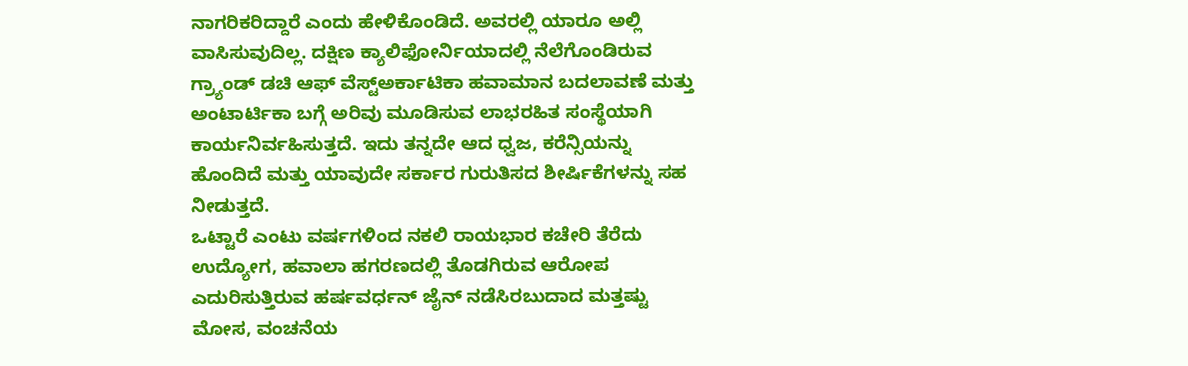ನಾಗರಿಕರಿದ್ದಾರೆ ಎಂದು ಹೇಳಿಕೊಂಡಿದೆ. ಅವರಲ್ಲಿ ಯಾರೂ ಅಲ್ಲಿ ವಾಸಿಸುವುದಿಲ್ಲ. ದಕ್ಷಿಣ ಕ್ಯಾಲಿಫೋರ್ನಿಯಾದಲ್ಲಿ ನೆಲೆಗೊಂಡಿರುವ ಗ್ರ್ಯಾಂಡ್ ಡಚಿ ಆಫ್ ವೆಸ್ಟ್ಅರ್ಕಾಟಿಕಾ ಹವಾಮಾನ ಬದಲಾವಣೆ ಮತ್ತು ಅಂಟಾರ್ಟಿಕಾ ಬಗ್ಗೆ ಅರಿವು ಮೂಡಿಸುವ ಲಾಭರಹಿತ ಸಂಸ್ಥೆಯಾಗಿ ಕಾರ್ಯನಿರ್ವಹಿಸುತ್ತದೆ. ಇದು ತನ್ನದೇ ಆದ ಧ್ವಜ, ಕರೆನ್ಸಿಯನ್ನು ಹೊಂದಿದೆ ಮತ್ತು ಯಾವುದೇ ಸರ್ಕಾರ ಗುರುತಿಸದ ಶೀರ್ಷಿಕೆಗಳನ್ನು ಸಹ ನೀಡುತ್ತದೆ.
ಒಟ್ಟಾರೆ ಎಂಟು ವರ್ಷಗಳಿಂದ ನಕಲಿ ರಾಯಭಾರ ಕಚೇರಿ ತೆರೆದು ಉದ್ಯೋಗ, ಹವಾಲಾ ಹಗರಣದಲ್ಲಿ ತೊಡಗಿರುವ ಆರೋಪ ಎದುರಿಸುತ್ತಿರುವ ಹರ್ಷವರ್ಧನ್ ಜೈನ್ ನಡೆಸಿರಬುದಾದ ಮತ್ತಷ್ಟು ಮೋಸ, ವಂಚನೆಯ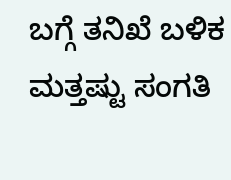ಬಗ್ಗೆ ತನಿಖೆ ಬಳಿಕ ಮತ್ತಷ್ಟು ಸಂಗತಿ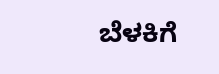ಬೆಳಕಿಗೆ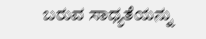ಬರುವ ಸಾಧ್ಯತೆಯನ್ನು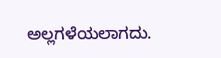ಅಲ್ಲಗಳೆಯಲಾಗದು.